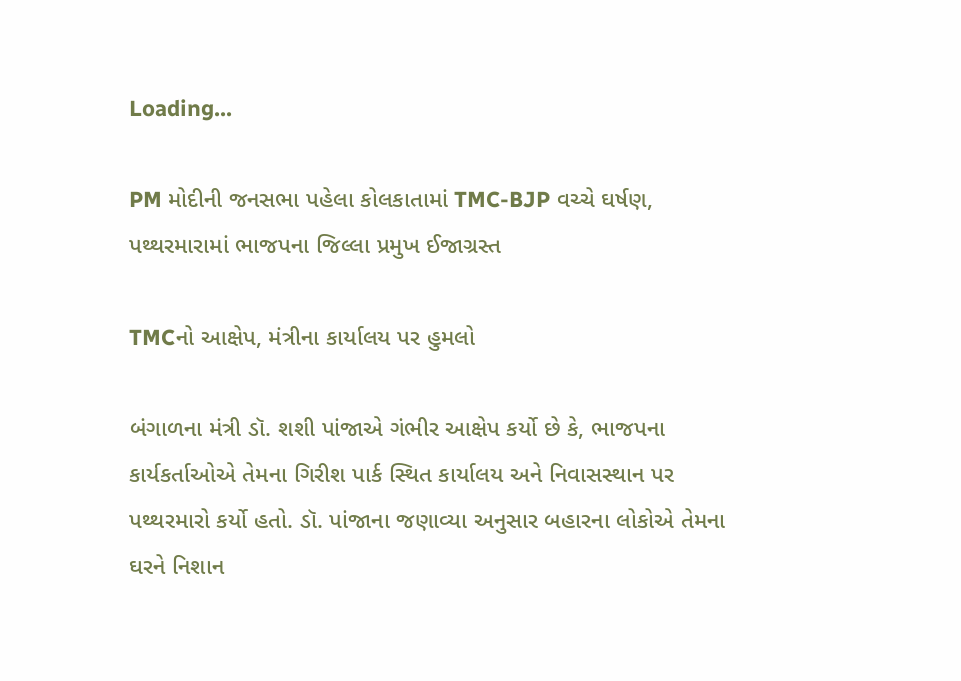Loading...

PM મોદીની જનસભા પહેલા કોલકાતામાં TMC-BJP વચ્ચે ઘર્ષણ, પથ્થરમારામાં ભાજપના જિલ્લા પ્રમુખ ઈજાગ્રસ્ત

TMCનો આક્ષેપ, મંત્રીના કાર્યાલય પર હુમલો

બંગાળના મંત્રી ડૉ. શશી પાંજાએ ગંભીર આક્ષેપ કર્યો છે કે, ભાજપના કાર્યકર્તાઓએ તેમના ગિરીશ પાર્ક સ્થિત કાર્યાલય અને નિવાસસ્થાન પર પથ્થરમારો કર્યો હતો. ડૉ. પાંજાના જણાવ્યા અનુસાર બહારના લોકોએ તેમના ઘરને નિશાન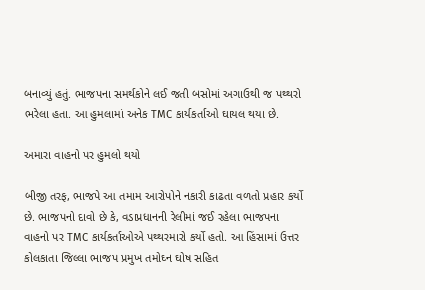બનાવ્યું હતું. ભાજપના સમર્થકોને લઈ જતી બસોમાં અગાઉથી જ પથ્થરો ભરેલા હતા. આ હુમલામાં અનેક TMC કાર્યકર્તાઓ ઘાયલ થયા છે.

અમારા વાહનો પર હુમલો થયો

બીજી તરફ, ભાજપે આ તમામ આરોપોને નકારી કાઢતા વળતો પ્રહાર કર્યો છે. ભાજપનો દાવો છે કે, વડાપ્રધાનની રેલીમાં જઈ રહેલા ભાજપના વાહનો પર TMC કાર્યકર્તાઓએ પથ્થરમારો કર્યો હતો. આ હિંસામાં ઉત્તર કોલકાતા જિલ્લા ભાજપ પ્રમુખ તમોઘ્ન ઘોષ સહિત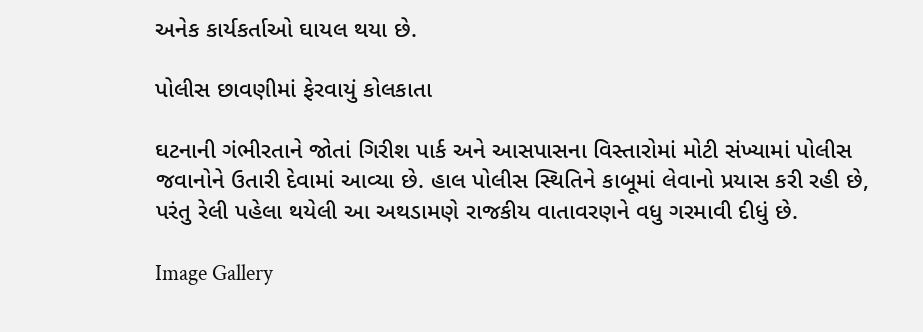અનેક કાર્યકર્તાઓ ઘાયલ થયા છે.

પોલીસ છાવણીમાં ફેરવાયું કોલકાતા

ઘટનાની ગંભીરતાને જોતાં ગિરીશ પાર્ક અને આસપાસના વિસ્તારોમાં મોટી સંખ્યામાં પોલીસ જવાનોને ઉતારી દેવામાં આવ્યા છે. હાલ પોલીસ સ્થિતિને કાબૂમાં લેવાનો પ્રયાસ કરી રહી છે, પરંતુ રેલી પહેલા થયેલી આ અથડામણે રાજકીય વાતાવરણને વધુ ગરમાવી દીધું છે.

Image Gallery